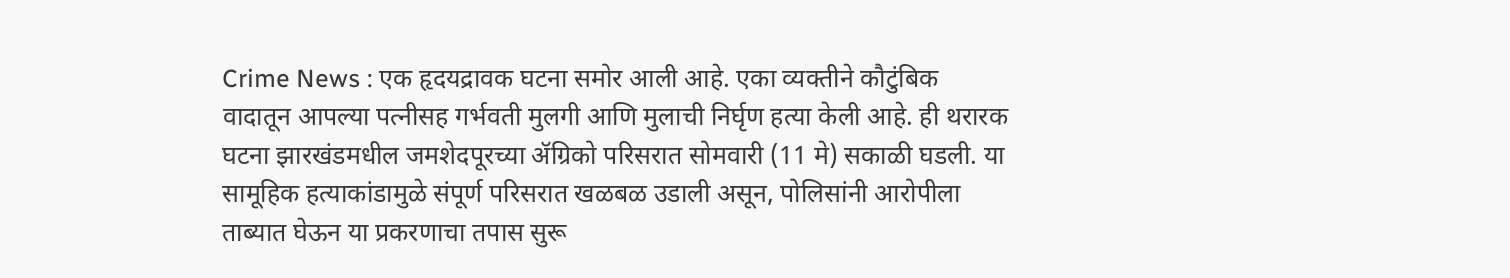Crime News : एक हृदयद्रावक घटना समोर आली आहे. एका व्यक्तीने कौटुंबिक वादातून आपल्या पत्नीसह गर्भवती मुलगी आणि मुलाची निर्घृण हत्या केली आहे. ही थरारक घटना झारखंडमधील जमशेदपूरच्या ॲग्रिको परिसरात सोमवारी (11 मे) सकाळी घडली. या सामूहिक हत्याकांडामुळे संपूर्ण परिसरात खळबळ उडाली असून, पोलिसांनी आरोपीला ताब्यात घेऊन या प्रकरणाचा तपास सुरू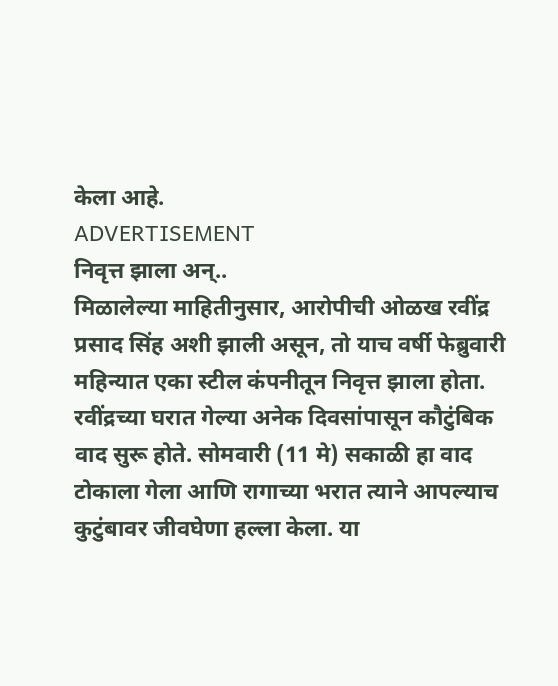केला आहे.
ADVERTISEMENT
निवृत्त झाला अन्..
मिळालेल्या माहितीनुसार, आरोपीची ओळख रवींद्र प्रसाद सिंह अशी झाली असून, तो याच वर्षी फेब्रुवारी महिन्यात एका स्टील कंपनीतून निवृत्त झाला होता. रवींद्रच्या घरात गेल्या अनेक दिवसांपासून कौटुंबिक वाद सुरू होते. सोमवारी (11 मे) सकाळी हा वाद टोकाला गेला आणि रागाच्या भरात त्याने आपल्याच कुटुंबावर जीवघेणा हल्ला केला. या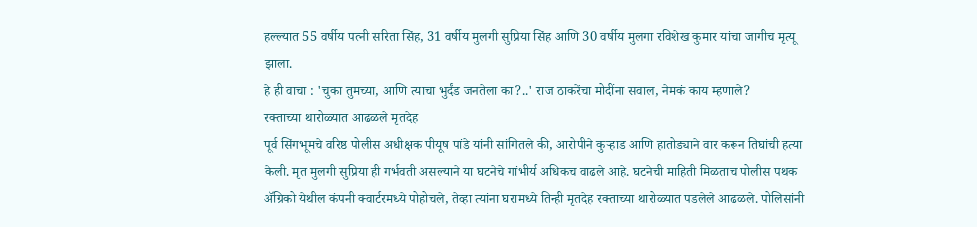हल्ल्यात 55 वर्षीय पत्नी सरिता सिंह, 31 वर्षीय मुलगी सुप्रिया सिंह आणि 30 वर्षीय मुलगा रविशेख कुमार यांचा जागीच मृत्यू झाला.
हे ही वाचा : 'चुका तुमच्या, आणि त्याचा भुर्दंड जनतेला का?..' राज ठाकरेंचा मोदींना सवाल, नेमकं काय म्हणाले?
रक्ताच्या थारोळ्यात आढळले मृतदेह
पूर्व सिंगभूमचे वरिष्ठ पोलीस अधीक्षक पीयूष पांडे यांनी सांगितले की, आरोपीने कुऱ्हाड आणि हातोड्याने वार करून तिघांची हत्या केली. मृत मुलगी सुप्रिया ही गर्भवती असल्याने या घटनेचे गांभीर्य अधिकच वाढले आहे. घटनेची माहिती मिळताच पोलीस पथक ॲग्रिको येथील कंपनी क्वार्टरमध्ये पोहोचले, तेव्हा त्यांना घरामध्ये तिन्ही मृतदेह रक्ताच्या थारोळ्यात पडलेले आढळले. पोलिसांनी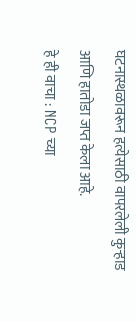घटनास्थळावरून हत्येसाठी वापरलेली कुऱ्हाड आणि हातोडा जप्त केला आहे.
हे ही वाचा : NCP च्या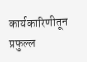कार्यकारिणीतून प्रफुल्ल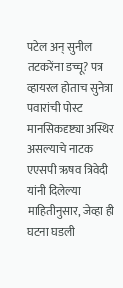पटेल अन् सुनील तटकरेंना डच्चू? पत्र व्हायरल होताच सुनेत्रा पवारांची पोस्ट
मानसिकदृष्ट्या अस्थिर असल्याचे नाटक
एएसपी ऋषव त्रिवेदी यांनी दिलेल्या माहितीनुसार, जेव्हा ही घटना घडली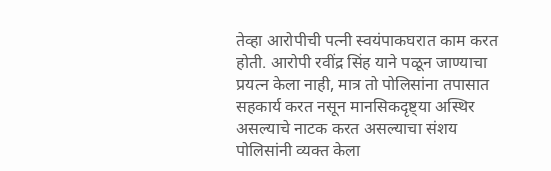तेव्हा आरोपीची पत्नी स्वयंपाकघरात काम करत होती. आरोपी रवींद्र सिंह याने पळून जाण्याचा प्रयत्न केला नाही, मात्र तो पोलिसांना तपासात सहकार्य करत नसून मानसिकदृष्ट्या अस्थिर असल्याचे नाटक करत असल्याचा संशय पोलिसांनी व्यक्त केला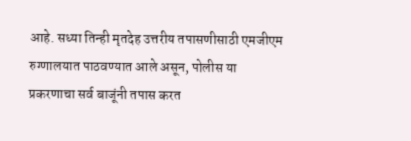आहे. सध्या तिन्ही मृतदेह उत्तरीय तपासणीसाठी एमजीएम रुग्णालयात पाठवण्यात आले असून, पोलीस या प्रकरणाचा सर्व बाजूंनी तपास करत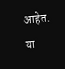आहेत. या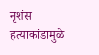नृशंस हत्याकांडामुळे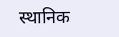स्थानिक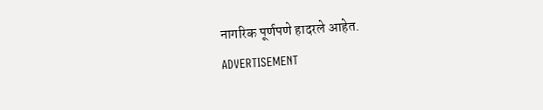नागरिक पूर्णपणे हादरले आहेत.
ADVERTISEMENT